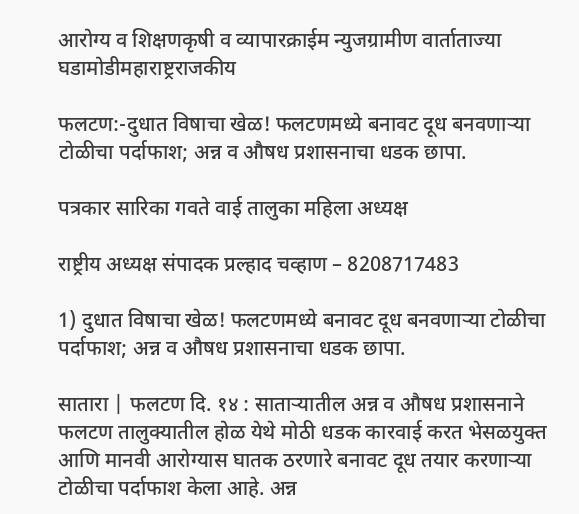आरोग्य व शिक्षणकृषी व व्यापारक्राईम न्युजग्रामीण वार्ताताज्या घडामोडीमहाराष्ट्रराजकीय

फलटण:-दुधात विषाचा खेळ! फलटणमध्ये बनावट दूध बनवणाऱ्या टोळीचा पर्दाफाश; अन्न व औषध प्रशासनाचा धडक छापा.

पत्रकार सारिका गवते वाई तालुका महिला अध्यक्ष

राष्ट्रीय अध्यक्ष संपादक प्रल्हाद चव्हाण – 8208717483

1) दुधात विषाचा खेळ! फलटणमध्ये बनावट दूध बनवणाऱ्या टोळीचा पर्दाफाश; अन्न व औषध प्रशासनाचा धडक छापा.

सातारा | फलटण दि. १४ : साताऱ्यातील अन्न व औषध प्रशासनाने फलटण तालुक्यातील होळ येथे मोठी धडक कारवाई करत भेसळयुक्त आणि मानवी आरोग्यास घातक ठरणारे बनावट दूध तयार करणाऱ्या टोळीचा पर्दाफाश केला आहे. अन्न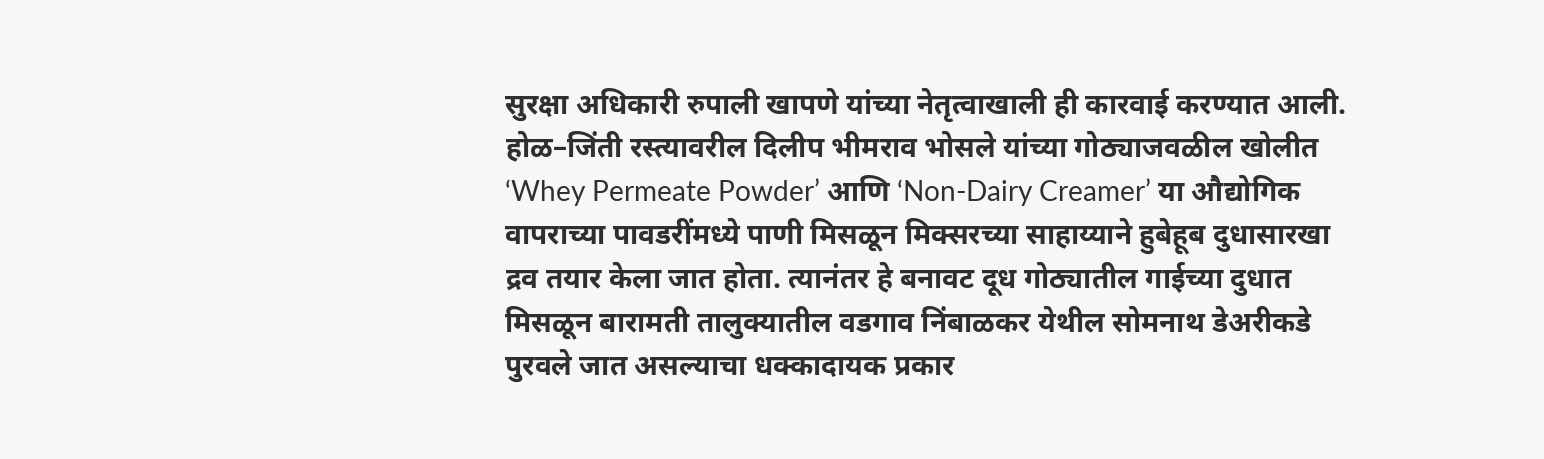सुरक्षा अधिकारी रुपाली खापणे यांच्या नेतृत्वाखाली ही कारवाई करण्यात आली.
होळ–जिंती रस्त्यावरील दिलीप भीमराव भोसले यांच्या गोठ्याजवळील खोलीत ‘Whey Permeate Powder’ आणि ‘Non-Dairy Creamer’ या औद्योगिक वापराच्या पावडरींमध्ये पाणी मिसळून मिक्सरच्या साहाय्याने हुबेहूब दुधासारखा द्रव तयार केला जात होता. त्यानंतर हे बनावट दूध गोठ्यातील गाईच्या दुधात मिसळून बारामती तालुक्यातील वडगाव निंबाळकर येथील सोमनाथ डेअरीकडे पुरवले जात असल्याचा धक्कादायक प्रकार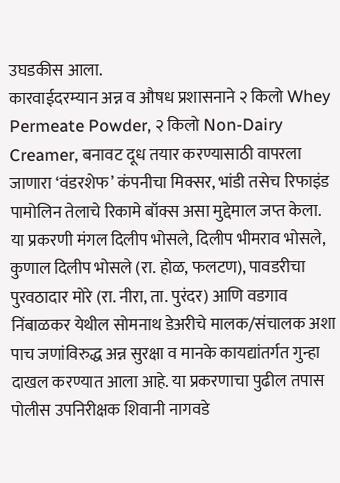उघडकीस आला.
कारवाईदरम्यान अन्न व औषध प्रशासनाने २ किलो Whey Permeate Powder, २ किलो Non-Dairy Creamer, बनावट दूध तयार करण्यासाठी वापरला जाणारा ‘वंडरशेफ’ कंपनीचा मिक्सर, भांडी तसेच रिफाइंड पामोलिन तेलाचे रिकामे बॉक्स असा मुद्देमाल जप्त केला.
या प्रकरणी मंगल दिलीप भोसले, दिलीप भीमराव भोसले, कुणाल दिलीप भोसले (रा. होळ, फलटण), पावडरीचा पुरवठादार मोरे (रा. नीरा, ता. पुरंदर) आणि वडगाव निंबाळकर येथील सोमनाथ डेअरीचे मालक/संचालक अशा पाच जणांविरुद्ध अन्न सुरक्षा व मानके कायद्यांतर्गत गुन्हा दाखल करण्यात आला आहे. या प्रकरणाचा पुढील तपास पोलीस उपनिरीक्षक शिवानी नागवडे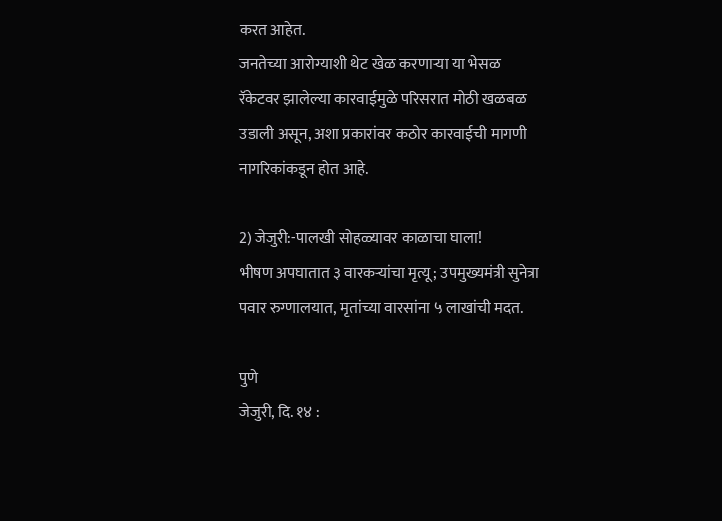करत आहेत.
जनतेच्या आरोग्याशी थेट खेळ करणाऱ्या या भेसळ रॅकेटवर झालेल्या कारवाईमुळे परिसरात मोठी खळबळ उडाली असून, अशा प्रकारांवर कठोर कारवाईची मागणी नागरिकांकडून होत आहे.

2) जेजुरी:-पालखी सोहळ्यावर काळाचा घाला!
भीषण अपघातात ३ वारकऱ्यांचा मृत्यू; उपमुख्यमंत्री सुनेत्रा पवार रुग्णालयात, मृतांच्या वारसांना ५ लाखांची मदत.

पुणे
जेजुरी, दि. १४ :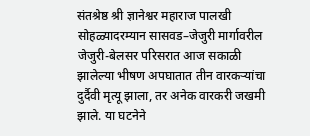संतश्रेष्ठ श्री ज्ञानेश्वर महाराज पालखी सोहळ्यादरम्यान सासवड–जेजुरी मार्गावरील जेजुरी-बेलसर परिसरात आज सकाळी झालेल्या भीषण अपघातात तीन वारकऱ्यांचा दुर्दैवी मृत्यू झाला, तर अनेक वारकरी जखमी झाले. या घटनेने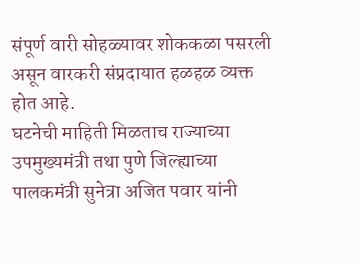संपूर्ण वारी सोहळ्यावर शोककळा पसरली असून वारकरी संप्रदायात हळहळ व्यक्त होत आहे.
घटनेची माहिती मिळताच राज्याच्या उपमुख्यमंत्री तथा पुणे जिल्ह्याच्या पालकमंत्री सुनेत्रा अजित पवार यांनी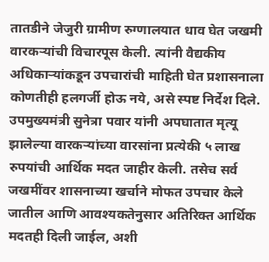तातडीने जेजुरी ग्रामीण रुग्णालयात धाव घेत जखमी वारकऱ्यांची विचारपूस केली. त्यांनी वैद्यकीय अधिकाऱ्यांकडून उपचारांची माहिती घेत प्रशासनाला कोणतीही हलगर्जी होऊ नये, असे स्पष्ट निर्देश दिले.
उपमुख्यमंत्री सुनेत्रा पवार यांनी अपघातात मृत्यू झालेल्या वारकऱ्यांच्या वारसांना प्रत्येकी ५ लाख रुपयांची आर्थिक मदत जाहीर केली. तसेच सर्व जखमींवर शासनाच्या खर्चाने मोफत उपचार केले जातील आणि आवश्यकतेनुसार अतिरिक्त आर्थिक मदतही दिली जाईल, अशी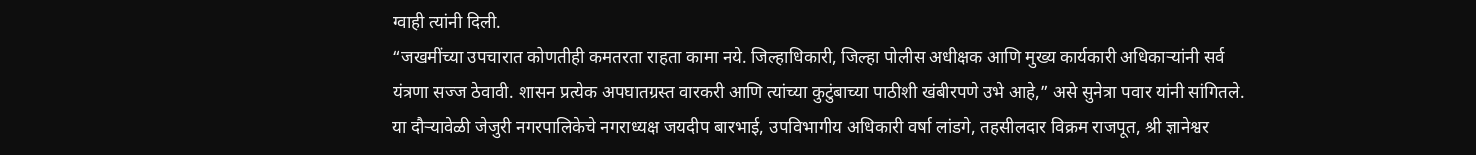ग्वाही त्यांनी दिली.
“जखमींच्या उपचारात कोणतीही कमतरता राहता कामा नये. जिल्हाधिकारी, जिल्हा पोलीस अधीक्षक आणि मुख्य कार्यकारी अधिकाऱ्यांनी सर्व यंत्रणा सज्ज ठेवावी. शासन प्रत्येक अपघातग्रस्त वारकरी आणि त्यांच्या कुटुंबाच्या पाठीशी खंबीरपणे उभे आहे,” असे सुनेत्रा पवार यांनी सांगितले.
या दौऱ्यावेळी जेजुरी नगरपालिकेचे नगराध्यक्ष जयदीप बारभाई, उपविभागीय अधिकारी वर्षा लांडगे, तहसीलदार विक्रम राजपूत, श्री ज्ञानेश्वर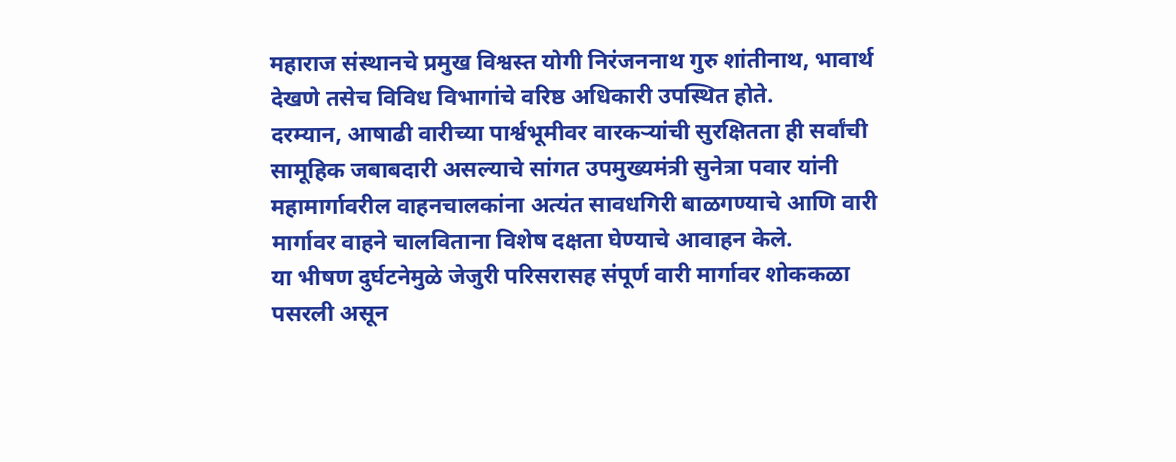महाराज संस्थानचे प्रमुख विश्वस्त योगी निरंजननाथ गुरु शांतीनाथ, भावार्थ देखणे तसेच विविध विभागांचे वरिष्ठ अधिकारी उपस्थित होते.
दरम्यान, आषाढी वारीच्या पार्श्वभूमीवर वारकऱ्यांची सुरक्षितता ही सर्वांची सामूहिक जबाबदारी असल्याचे सांगत उपमुख्यमंत्री सुनेत्रा पवार यांनी महामार्गावरील वाहनचालकांना अत्यंत सावधगिरी बाळगण्याचे आणि वारी मार्गावर वाहने चालविताना विशेष दक्षता घेण्याचे आवाहन केले.
या भीषण दुर्घटनेमुळे जेजुरी परिसरासह संपूर्ण वारी मार्गावर शोककळा पसरली असून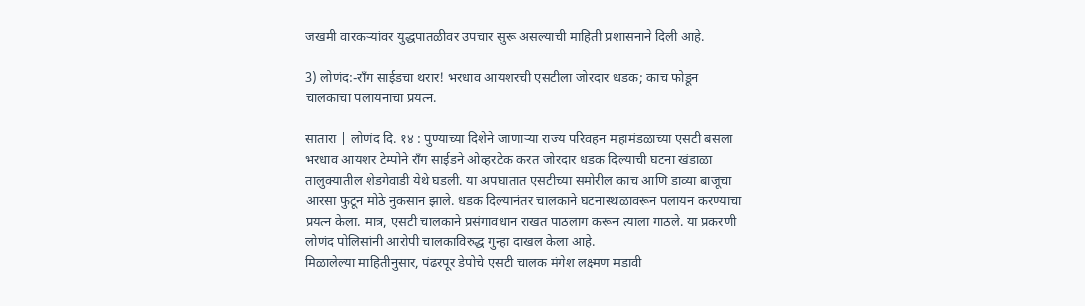जखमी वारकऱ्यांवर युद्धपातळीवर उपचार सुरू असल्याची माहिती प्रशासनाने दिली आहे.

3) लोणंद:-रॉंग साईडचा थरार! भरधाव आयशरची एसटीला जोरदार धडक; काच फोडून चालकाचा पलायनाचा प्रयत्न.

सातारा | लोणंद दि. १४ : पुण्याच्या दिशेने जाणाऱ्या राज्य परिवहन महामंडळाच्या एसटी बसला भरधाव आयशर टेम्पोने रॉंग साईडने ओव्हरटेक करत जोरदार धडक दिल्याची घटना खंडाळा तालुक्यातील शेडगेवाडी येथे घडली. या अपघातात एसटीच्या समोरील काच आणि डाव्या बाजूचा आरसा फुटून मोठे नुकसान झाले. धडक दिल्यानंतर चालकाने घटनास्थळावरून पलायन करण्याचा प्रयत्न केला. मात्र, एसटी चालकाने प्रसंगावधान राखत पाठलाग करून त्याला गाठले. या प्रकरणी लोणंद पोलिसांनी आरोपी चालकाविरुद्ध गुन्हा दाखल केला आहे.
मिळालेल्या माहितीनुसार, पंढरपूर डेपोचे एसटी चालक मंगेश लक्ष्मण मडावी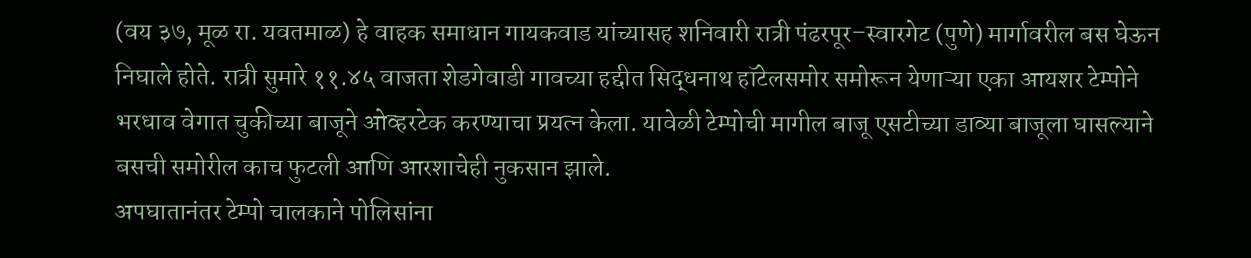(वय ३७, मूळ रा. यवतमाळ) हे वाहक समाधान गायकवाड यांच्यासह शनिवारी रात्री पंढरपूर–स्वारगेट (पुणे) मार्गावरील बस घेऊन निघाले होते. रात्री सुमारे ११.४५ वाजता शेडगेवाडी गावच्या हद्दीत सिद्धनाथ हॉटेलसमोर समोरून येणाऱ्या एका आयशर टेम्पोने भरधाव वेगात चुकीच्या बाजूने ओव्हरटेक करण्याचा प्रयत्न केला. यावेळी टेम्पोची मागील बाजू एसटीच्या डाव्या बाजूला घासल्याने बसची समोरील काच फुटली आणि आरशाचेही नुकसान झाले.
अपघातानंतर टेम्पो चालकाने पोलिसांना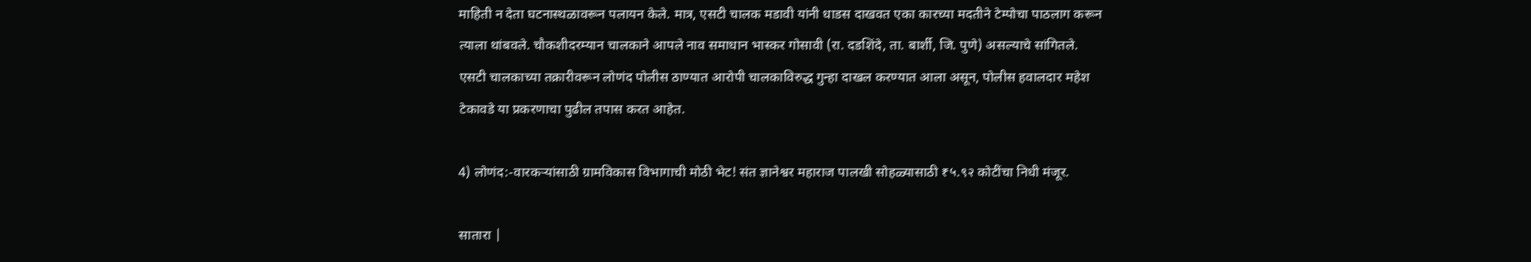माहिती न देता घटनास्थळावरून पलायन केले. मात्र, एसटी चालक मडावी यांनी धाडस दाखवत एका कारच्या मदतीने टेम्पोचा पाठलाग करून त्याला थांबवले. चौकशीदरम्यान चालकाने आपले नाव समाधान भास्कर गोसावी (रा. दडशिंदे, ता. बार्शी, जि. पुणे) असल्याचे सांगितले.
एसटी चालकाच्या तक्रारीवरून लोणंद पोलीस ठाण्यात आरोपी चालकाविरुद्ध गुन्हा दाखल करण्यात आला असून, पोलीस हवालदार महेश टेकावडे या प्रकरणाचा पुढील तपास करत आहेत.

4) लोणंद:-वारकऱ्यांसाठी ग्रामविकास विभागाची मोठी भेट! संत ज्ञानेश्वर महाराज पालखी सोहळ्यासाठी ₹५.९२ कोटींचा निधी मंजूर.

सातारा |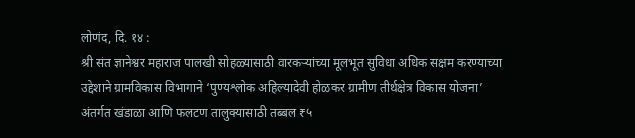लोणंद, दि. १४ :
श्री संत ज्ञानेश्वर महाराज पालखी सोहळ्यासाठी वारकऱ्यांच्या मूलभूत सुविधा अधिक सक्षम करण्याच्या उद्देशाने ग्रामविकास विभागाने ‘पुण्यश्लोक अहिल्यादेवी होळकर ग्रामीण तीर्थक्षेत्र विकास योजना’ अंतर्गत खंडाळा आणि फलटण तालुक्यासाठी तब्बल ₹५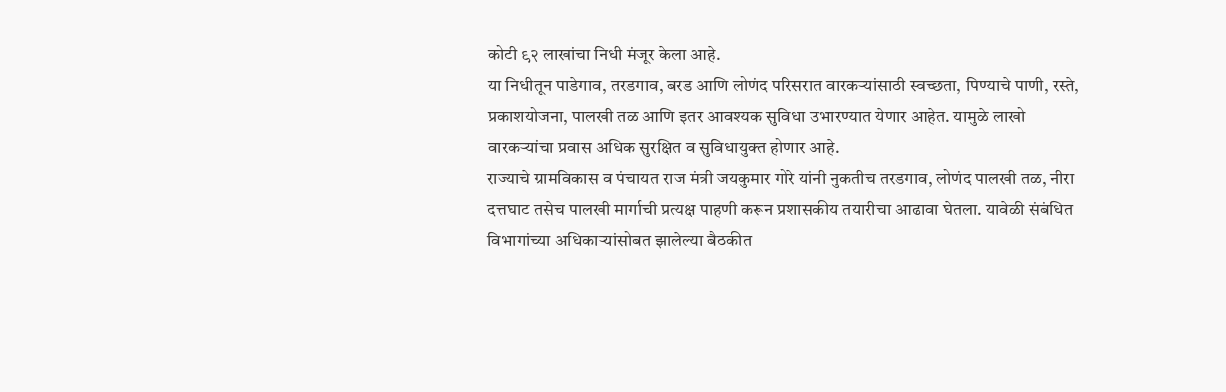कोटी ९२ लाखांचा निधी मंजूर केला आहे.
या निधीतून पाडेगाव, तरडगाव, बरड आणि लोणंद परिसरात वारकऱ्यांसाठी स्वच्छता, पिण्याचे पाणी, रस्ते, प्रकाशयोजना, पालखी तळ आणि इतर आवश्यक सुविधा उभारण्यात येणार आहेत. यामुळे लाखो वारकऱ्यांचा प्रवास अधिक सुरक्षित व सुविधायुक्त होणार आहे.
राज्याचे ग्रामविकास व पंचायत राज मंत्री जयकुमार गोरे यांनी नुकतीच तरडगाव, लोणंद पालखी तळ, नीरा दत्तघाट तसेच पालखी मार्गाची प्रत्यक्ष पाहणी करून प्रशासकीय तयारीचा आढावा घेतला. यावेळी संबंधित विभागांच्या अधिकाऱ्यांसोबत झालेल्या बैठकीत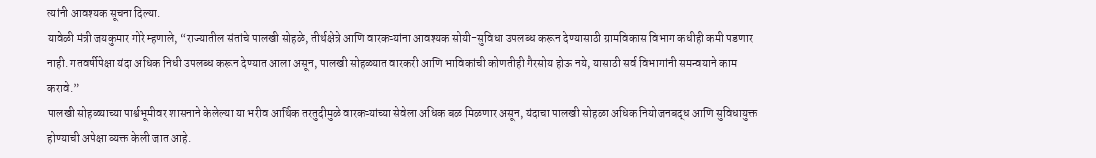त्यांनी आवश्यक सूचना दिल्या.
यावेळी मंत्री जयकुमार गोरे म्हणाले, “राज्यातील संतांचे पालखी सोहळे, तीर्थक्षेत्रे आणि वारकऱ्यांना आवश्यक सोयी-सुविधा उपलब्ध करून देण्यासाठी ग्रामविकास विभाग कधीही कमी पडणार नाही. गतवर्षीपेक्षा यंदा अधिक निधी उपलब्ध करून देण्यात आला असून, पालखी सोहळ्यात वारकरी आणि भाविकांची कोणतीही गैरसोय होऊ नये, यासाठी सर्व विभागांनी समन्वयाने काम करावे.”
पालखी सोहळ्याच्या पार्श्वभूमीवर शासनाने केलेल्या या भरीव आर्थिक तरतुदीमुळे वारकऱ्यांच्या सेवेला अधिक बळ मिळणार असून, यंदाचा पालखी सोहळा अधिक नियोजनबद्ध आणि सुविधायुक्त होण्याची अपेक्षा व्यक्त केली जात आहे.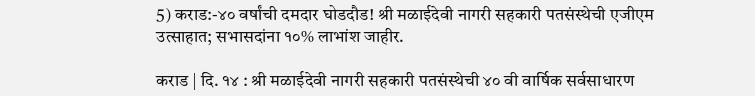5) कराड:-४० वर्षांची दमदार घोडदौड! श्री मळाईदेवी नागरी सहकारी पतसंस्थेची एजीएम उत्साहात; सभासदांना १०% लाभांश जाहीर.

कराड | दि. १४ : श्री मळाईदेवी नागरी सहकारी पतसंस्थेची ४० वी वार्षिक सर्वसाधारण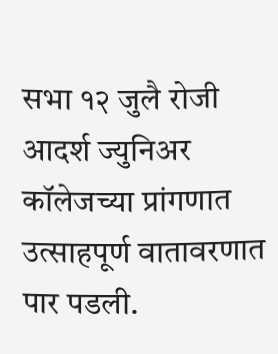सभा १२ जुलै रोजी आदर्श ज्युनिअर कॉलेजच्या प्रांगणात उत्साहपूर्ण वातावरणात पार पडली.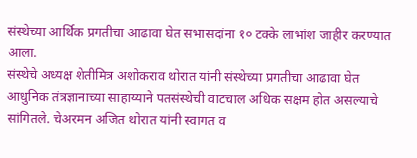संस्थेच्या आर्थिक प्रगतीचा आढावा घेत सभासदांना १० टक्के लाभांश जाहीर करण्यात आला.
संस्थेचे अध्यक्ष शेतीमित्र अशोकराव थोरात यांनी संस्थेच्या प्रगतीचा आढावा घेत आधुनिक तंत्रज्ञानाच्या साहाय्याने पतसंस्थेची वाटचाल अधिक सक्षम होत असल्याचे सांगितले. चेअरमन अजित थोरात यांनी स्वागत व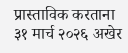प्रास्ताविक करताना ३१ मार्च २०२६ अखेर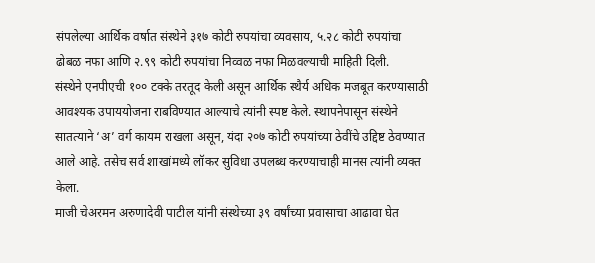संपलेल्या आर्थिक वर्षात संस्थेने ३१७ कोटी रुपयांचा व्यवसाय, ५.२८ कोटी रुपयांचा ढोबळ नफा आणि २.९९ कोटी रुपयांचा निव्वळ नफा मिळवल्याची माहिती दिली.
संस्थेने एनपीएची १०० टक्के तरतूद केली असून आर्थिक स्थैर्य अधिक मजबूत करण्यासाठी आवश्यक उपाययोजना राबविण्यात आल्याचे त्यांनी स्पष्ट केले. स्थापनेपासून संस्थेने सातत्याने ‘अ’ वर्ग कायम राखला असून, यंदा २०७ कोटी रुपयांच्या ठेवींचे उद्दिष्ट ठेवण्यात आले आहे. तसेच सर्व शाखांमध्ये लॉकर सुविधा उपलब्ध करण्याचाही मानस त्यांनी व्यक्त केला.
माजी चेअरमन अरुणादेवी पाटील यांनी संस्थेच्या ३९ वर्षांच्या प्रवासाचा आढावा घेत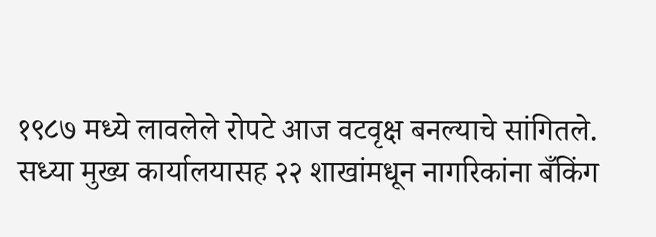१९८७ मध्ये लावलेले रोपटे आज वटवृक्ष बनल्याचे सांगितले. सध्या मुख्य कार्यालयासह २२ शाखांमधून नागरिकांना बँकिंग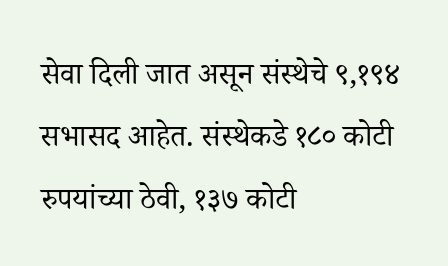सेवा दिली जात असून संस्थेचे ९,१९४ सभासद आहेत. संस्थेकडे १८० कोटी रुपयांच्या ठेवी, १३७ कोटी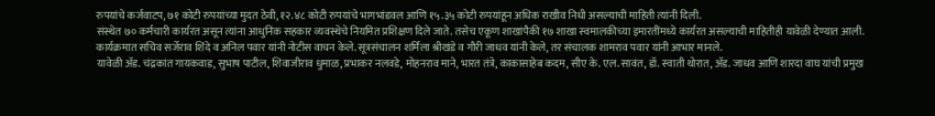रुपयांचे कर्जवाटप, ७१ कोटी रुपयांच्या मुदत ठेवी, १२.४८ कोटी रुपयांचे भागभांडवल आणि १५.३५ कोटी रुपयांहून अधिक राखीव निधी असल्याची माहिती त्यांनी दिली.
संस्थेत ७० कर्मचारी कार्यरत असून त्यांना आधुनिक सहकार व्यवस्थेचे नियमित प्रशिक्षण दिले जाते. तसेच एकूण शाखांपैकी १७ शाखा स्वमालकीच्या इमारतींमध्ये कार्यरत असल्याची माहितीही यावेळी देण्यात आली.
कार्यक्रमात सचिव सर्जेराव शिंदे व अनिल पवार यांनी नोटीस वाचन केले. सूत्रसंचालन शर्मिला श्रीखंडे व गौरी जाधव यांनी केले, तर संचालक शामराव पवार यांनी आभार मानले.
यावेळी ॲड. चंद्रकांत गायकवाड, सुभाष पाटील, शिवाजीराव धुमाळ, प्रभाकर नलवडे, मोहनराव माने, भारत तंत्रे, काकासाहेब कदम, सीए के. एल. सावंत, डॉ. स्वाती थोरात, ॲड. जाधव आणि शारदा वाघ यांची प्रमुख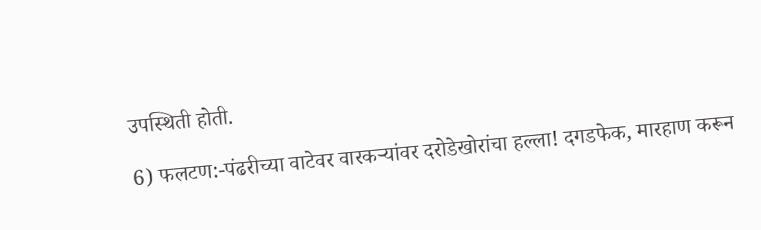उपस्थिती होती.

6) फलटण:-पंढरीच्या वाटेवर वारकऱ्यांवर दरोडेखोरांचा हल्ला! दगडफेक, मारहाण करून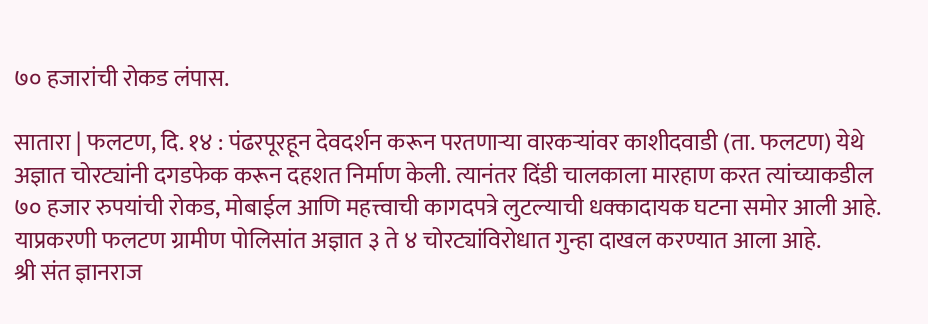७० हजारांची रोकड लंपास.

सातारा | फलटण, दि. १४ : पंढरपूरहून देवदर्शन करून परतणाऱ्या वारकऱ्यांवर काशीदवाडी (ता. फलटण) येथे अज्ञात चोरट्यांनी दगडफेक करून दहशत निर्माण केली. त्यानंतर दिंडी चालकाला मारहाण करत त्यांच्याकडील ७० हजार रुपयांची रोकड, मोबाईल आणि महत्त्वाची कागदपत्रे लुटल्याची धक्कादायक घटना समोर आली आहे. याप्रकरणी फलटण ग्रामीण पोलिसांत अज्ञात ३ ते ४ चोरट्यांविरोधात गुन्हा दाखल करण्यात आला आहे.
श्री संत ज्ञानराज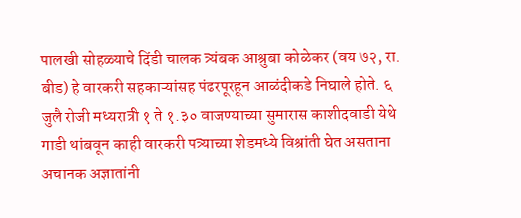पालखी सोहळ्याचे दिंडी चालक त्र्यंबक आश्रुबा कोळेकर (वय ७२, रा. बीड) हे वारकरी सहकाऱ्यांसह पंढरपूरहून आळंदीकडे निघाले होते. ६ जुलै रोजी मध्यरात्री १ ते १.३० वाजण्याच्या सुमारास काशीदवाडी येथे गाडी थांबवून काही वारकरी पत्र्याच्या शेडमध्ये विश्रांती घेत असताना अचानक अज्ञातांनी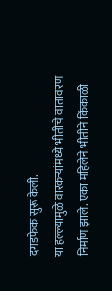दगडफेक सुरू केली.
या हल्ल्यामुळे वारकऱ्यांमध्ये भीतीचे वातावरण निर्माण झाले. एका महिलेने भीतीने किंकाळी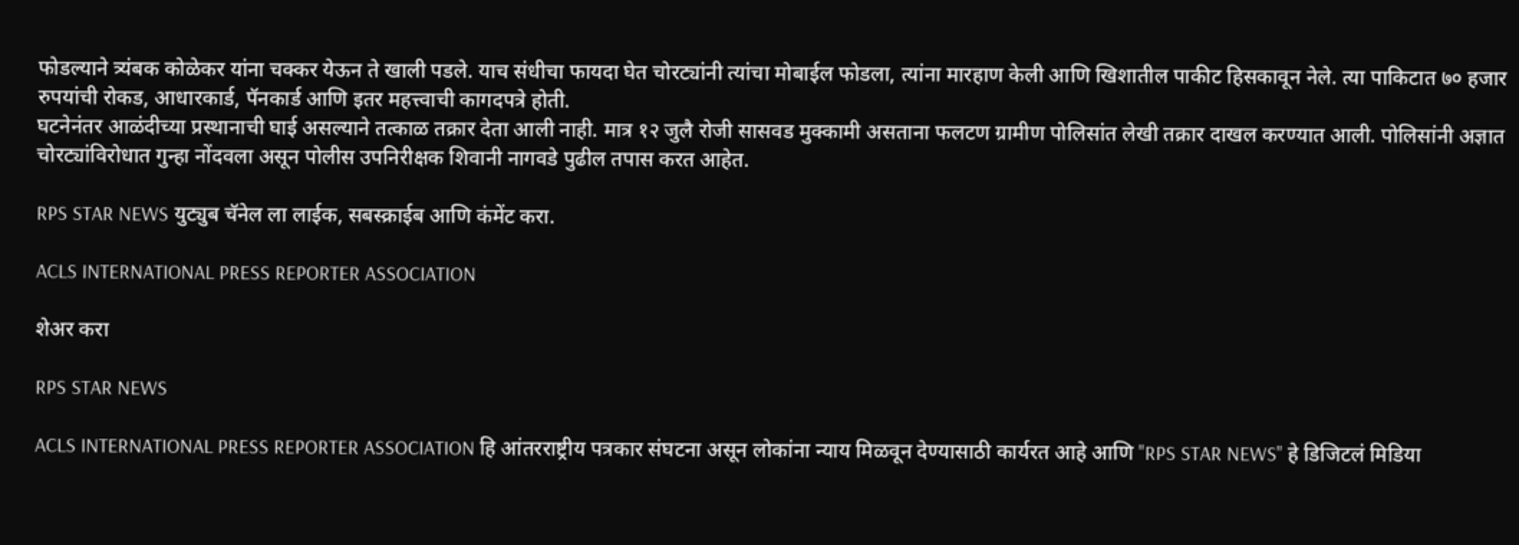फोडल्याने त्र्यंबक कोळेकर यांना चक्कर येऊन ते खाली पडले. याच संधीचा फायदा घेत चोरट्यांनी त्यांचा मोबाईल फोडला, त्यांना मारहाण केली आणि खिशातील पाकीट हिसकावून नेले. त्या पाकिटात ७० हजार रुपयांची रोकड, आधारकार्ड, पॅनकार्ड आणि इतर महत्त्वाची कागदपत्रे होती.
घटनेनंतर आळंदीच्या प्रस्थानाची घाई असल्याने तत्काळ तक्रार देता आली नाही. मात्र १२ जुलै रोजी सासवड मुक्कामी असताना फलटण ग्रामीण पोलिसांत लेखी तक्रार दाखल करण्यात आली. पोलिसांनी अज्ञात चोरट्यांविरोधात गुन्हा नोंदवला असून पोलीस उपनिरीक्षक शिवानी नागवडे पुढील तपास करत आहेत.

RPS STAR NEWS युट्युब चॅनेल ला लाईक, सबस्क्राईब आणि कंमेंट करा.

ACLS INTERNATIONAL PRESS REPORTER ASSOCIATION

शेअर करा

RPS STAR NEWS

ACLS INTERNATIONAL PRESS REPORTER ASSOCIATION हि आंतरराष्ट्रीय पत्रकार संघटना असून लोकांना न्याय मिळवून देण्यासाठी कार्यरत आहे आणि "RPS STAR NEWS" हे डिजिटलं मिडिया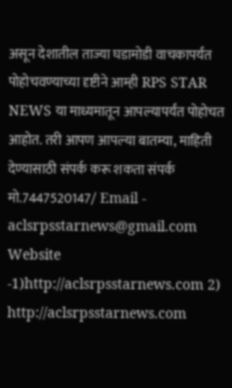असून देशातील ताज्या घडामोडी वाचकापर्यंत पोहोचवण्याच्या दृष्टीने आम्ही RPS STAR NEWS या माध्यमातून आपल्यापर्यंत पोहोचत आहोत. तरी आपण आपल्या बातम्या, माहिती देण्यासाठी संपर्क करू शकता संपर्क मो.7447520147/ Email - aclsrpsstarnews@gmail.com Website -1)http://aclsrpsstarnews.com 2) http://aclsrpsstarnews.com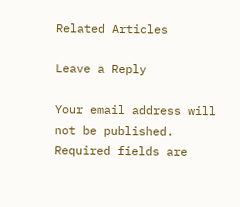Related Articles

Leave a Reply

Your email address will not be published. Required fields are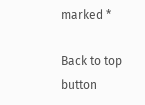marked *

Back to top button